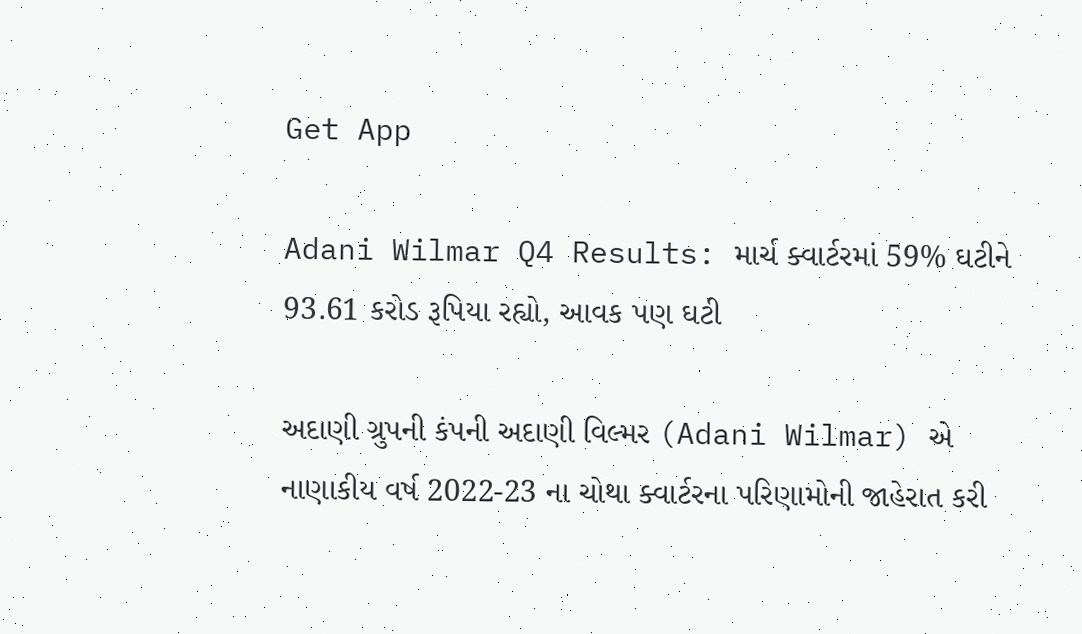Get App

Adani Wilmar Q4 Results: માર્ચ ક્વાર્ટરમાં 59% ઘટીને 93.61 કરોડ રૂપિયા રહ્યો, આવક પણ ઘટી

અદાણી ગ્રુપની કંપની અદાણી વિલ્મર (Adani Wilmar) એ નાણાકીય વર્ષ 2022-23 ના ચોથા ક્વાર્ટરના પરિણામોની જાહેરાત કરી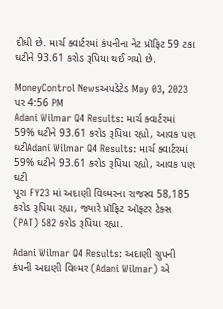દીધી છે. માર્ચ ક્વાર્ટરમાં કંપનીના નેટ પ્રૉફિટ 59 ટકા ઘટીને 93.61 કરોડ રૂપિયા થઈ ગયો છે.

MoneyControl Newsઅપડેટેડ May 03, 2023 પર 4:56 PM
Adani Wilmar Q4 Results: માર્ચ ક્વાર્ટરમાં 59% ઘટીને 93.61 કરોડ રૂપિયા રહ્યો, આવક પણ ઘટીAdani Wilmar Q4 Results: માર્ચ ક્વાર્ટરમાં 59% ઘટીને 93.61 કરોડ રૂપિયા રહ્યો, આવક પણ ઘટી
પૂરા FY23 માં અદાણી વિલ્મરના રાજસ્વ 58,185 કરોડ રૂપિયા રહ્યા, જ્યારે પ્રૉફિટ ઑફ્ટર ટેક્સ (PAT) 582 કરોડ રૂપિયા રહ્યા.

Adani Wilmar Q4 Results: અદાણી ગ્રુપની કંપની અદાણી વિલ્મર (Adani Wilmar) એ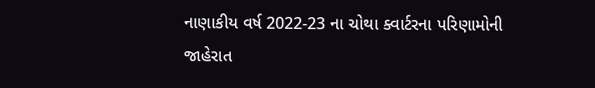નાણાકીય વર્ષ 2022-23 ના ચોથા ક્વાર્ટરના પરિણામોની જાહેરાત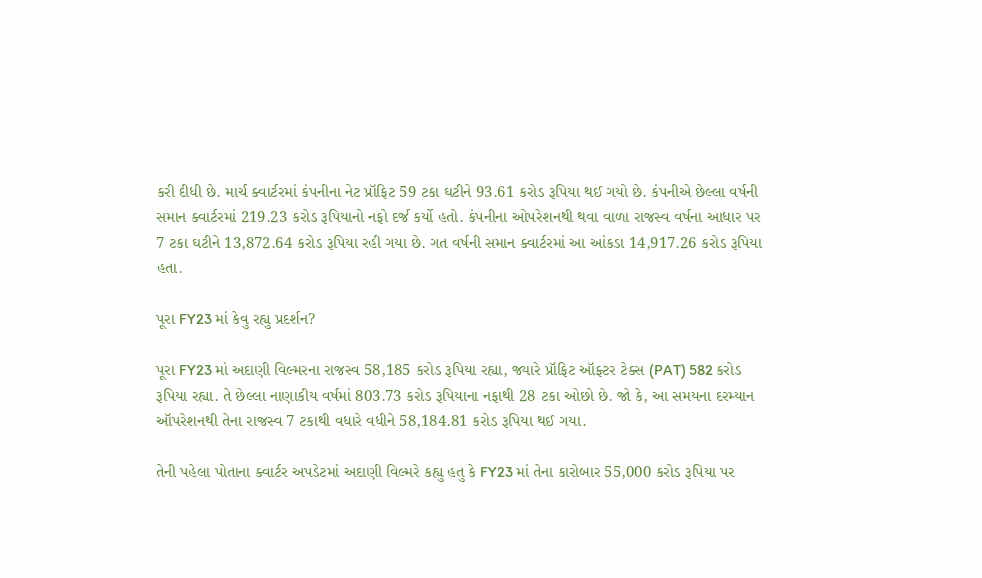કરી દીધી છે. માર્ચ ક્વાર્ટરમાં કંપનીના નેટ પ્રૉફિટ 59 ટકા ઘટીને 93.61 કરોડ રૂપિયા થઈ ગયો છે. કંપનીએ છેલ્લા વર્ષની સમાન ક્વાર્ટરમાં 219.23 કરોડ રૂપિયાનો નફો દર્જ કર્યો હતો. કંપનીના ઓપરેશનથી થવા વાળા રાજસ્વ વર્ષના આધાર પર 7 ટકા ઘટીને 13,872.64 કરોડ રૂપિયા રહી ગયા છે. ગત વર્ષની સમાન ક્વાર્ટરમાં આ આંકડા 14,917.26 કરોડ રૂપિયા હતા.

પૂરા FY23 માં કેવુ રહ્યુ પ્રદર્શન?

પૂરા FY23 માં અદાણી વિલ્મરના રાજસ્વ 58,185 કરોડ રૂપિયા રહ્યા, જ્યારે પ્રૉફિટ ઑફ્ટર ટેક્સ (PAT) 582 કરોડ રૂપિયા રહ્યા. તે છેલ્લા નાણાકીય વર્ષમાં 803.73 કરોડ રૂપિયાના નફાથી 28 ટકા ઓછો છે. જો કે, આ સમયના દરમ્યાન ઑપરેશનથી તેના રાજસ્વ 7 ટકાથી વધારે વધીને 58,184.81 કરોડ રૂપિયા થઈ ગયા.

તેની પહેલા પોતાના ક્વાર્ટર અપડેટમાં અદાણી વિલ્મરે કહ્યુ હતુ કે FY23 માં તેના કારોબાર 55,000 કરોડ રૂપિયા પર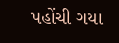પહોંચી ગયા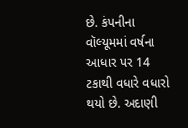છે. કંપનીના વૉલ્યૂમમાં વર્ષના આધાર પર 14 ટકાથી વધારે વધારો થયો છે. અદાણી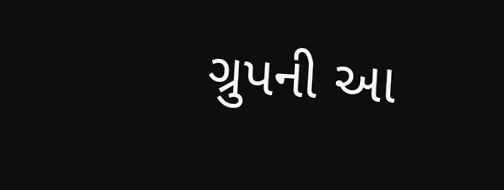ગ્રુપની આ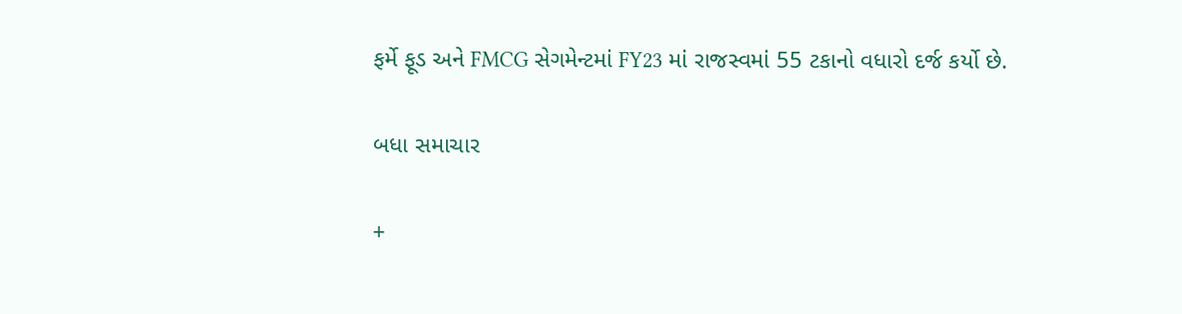ફર્મે ફૂડ અને FMCG સેગમેન્ટમાં FY23 માં રાજસ્વમાં 55 ટકાનો વધારો દર્જ કર્યો છે.

બધા સમાચાર

+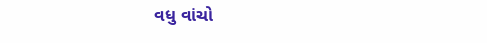વધુ વાંચો